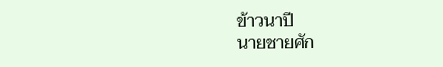ข้าวนาปี
นายชายศัก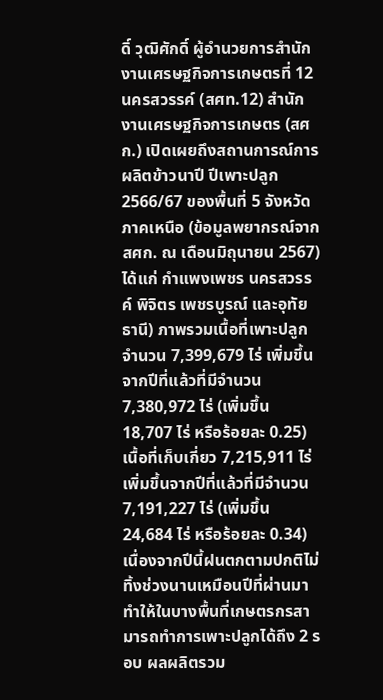ดิ์ วุฒิศักดิ์ ผู้อำนวยการสำนักงานเศรษฐกิจการเกษตรที่ 12 นครสวรรค์ (สศท.12) สำนักงานเศรษฐกิจการเกษตร (สศก.) เปิดเผยถึงสถานการณ์การผลิตข้าวนาปี ปีเพาะปลูก 2566/67 ของพื้นที่ 5 จังหวัดภาคเหนือ (ข้อมูลพยากรณ์จาก สศก. ณ เดือนมิถุนายน 2567) ได้แก่ กำแพงเพชร นครสวรรค์ พิจิตร เพชรบูรณ์ และอุทัยธานี) ภาพรวมเนื้อที่เพาะปลูก จำนวน 7,399,679 ไร่ เพิ่มขึ้นจากปีที่แล้วที่มีจำนวน 7,380,972 ไร่ (เพิ่มขึ้น 18,707 ไร่ หรือร้อยละ 0.25) เนื้อที่เก็บเกี่ยว 7,215,911 ไร่ เพิ่มขึ้นจากปีที่แล้วที่มีจำนวน 7,191,227 ไร่ (เพิ่มขึ้น 24,684 ไร่ หรือร้อยละ 0.34) เนื่องจากปีนี้ฝนตกตามปกติไม่ทิ้งช่วงนานเหมือนปีที่ผ่านมา ทำให้ในบางพื้นที่เกษตรกรสามารถทำการเพาะปลูกได้ถึง 2 รอบ ผลผลิตรวม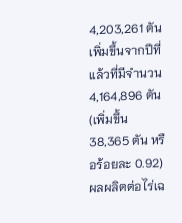4,203,261 ตัน เพิ่มขึ้นจากปีที่แล้วที่มีจำนวน 4,164,896 ตัน (เพิ่มขึ้น 38,365 ตัน หรือร้อยละ 0.92) ผลผลิตต่อไร่เฉ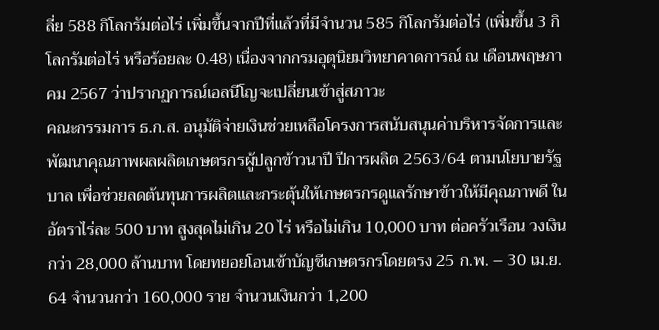ลี่ย 588 กิโลกรัมต่อไร่ เพิ่มขึ้นจากปีที่แล้วที่มีจำนวน 585 กิโลกรัมต่อไร่ (เพิ่มขึ้น 3 กิโลกรัมต่อไร่ หรือร้อยละ 0.48) เนื่องจากกรมอุตุนิยมวิทยาคาดการณ์ ณ เดือนพฤษภาคม 2567 ว่าปรากฏการณ์เอลนีโญจะเปลี่ยนเข้าสู่สภาวะ
คณะกรรมการ ธ.ก.ส. อนุมัติจ่ายเงินช่วยเหลือโครงการสนับสนุนค่าบริหารจัดการและพัฒนาคุณภาพผลผลิตเกษตรกรผู้ปลูกข้าวนาปี ปีการผลิต 2563/64 ตามนโยบายรัฐบาล เพื่อช่วยลดต้นทุนการผลิตและกระตุ้นให้เกษตรกรดูแลรักษาข้าวให้มีคุณภาพดี ในอัตราไร่ละ 500 บาท สูงสุดไม่เกิน 20 ไร่ หรือไม่เกิน 10,000 บาท ต่อครัวเรือน วงเงินกว่า 28,000 ล้านบาท โดยทยอยโอนเข้าบัญชีเกษตรกรโดยตรง 25 ก.พ. – 30 เม.ย. 64 จำนวนกว่า 160,000 ราย จำนวนเงินกว่า 1,200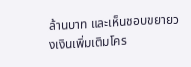ล้านบาท และเห็นชอบขยายวงเงินเพิ่มเติมโคร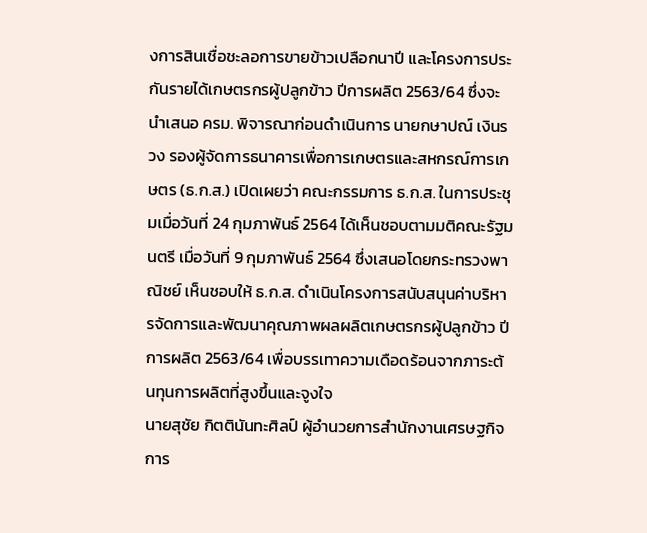งการสินเชื่อชะลอการขายข้าวเปลือกนาปี และโครงการประกันรายได้เกษตรกรผู้ปลูกข้าว ปีการผลิต 2563/64 ซึ่งจะนำเสนอ ครม. พิจารณาก่อนดำเนินการ นายกษาปณ์ เงินรวง รองผู้จัดการธนาคารเพื่อการเกษตรและสหกรณ์การเกษตร (ธ.ก.ส.) เปิดเผยว่า คณะกรรมการ ธ.ก.ส. ในการประชุมเมื่อวันที่ 24 กุมภาพันธ์ 2564 ได้เห็นชอบตามมติคณะรัฐมนตรี เมื่อวันที่ 9 กุมภาพันธ์ 2564 ซึ่งเสนอโดยกระทรวงพาณิชย์ เห็นชอบให้ ธ.ก.ส. ดำเนินโครงการสนับสนุนค่าบริหารจัดการและพัฒนาคุณภาพผลผลิตเกษตรกรผู้ปลูกข้าว ปีการผลิต 2563/64 เพื่อบรรเทาความเดือดร้อนจากภาระต้นทุนการผลิตที่สูงขึ้นและจูงใจ
นายสุชัย กิตตินันทะศิลป์ ผู้อำนวยการสำนักงานเศรษฐกิจการ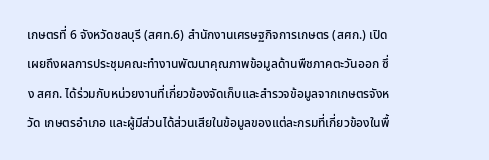เกษตรที่ 6 จังหวัดชลบุรี (สศท.6) สำนักงานเศรษฐกิจการเกษตร (สศก.) เปิดเผยถึงผลการประชุมคณะทำงานพัฒนาคุณภาพข้อมูลด้านพืชภาคตะวันออก ซึ่ง สศก. ได้ร่วมกับหน่วยงานที่เกี่ยวข้องจัดเก็บและสำรวจข้อมูลจากเกษตรจังหวัด เกษตรอำเภอ และผู้มีส่วนได้ส่วนเสียในข้อมูลของแต่ละกรมที่เกี่ยวข้องในพื้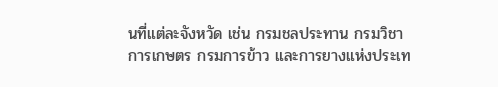นที่แต่ละจังหวัด เช่น กรมชลประทาน กรมวิชาการเกษตร กรมการข้าว และการยางแห่งประเท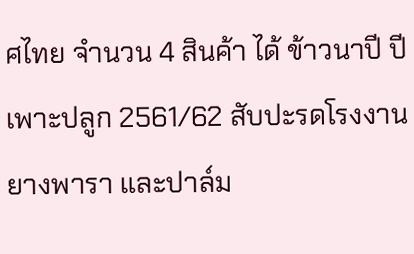ศไทย จำนวน 4 สินค้า ได้ ข้าวนาปี ปีเพาะปลูก 2561/62 สับปะรดโรงงาน ยางพารา และปาล์ม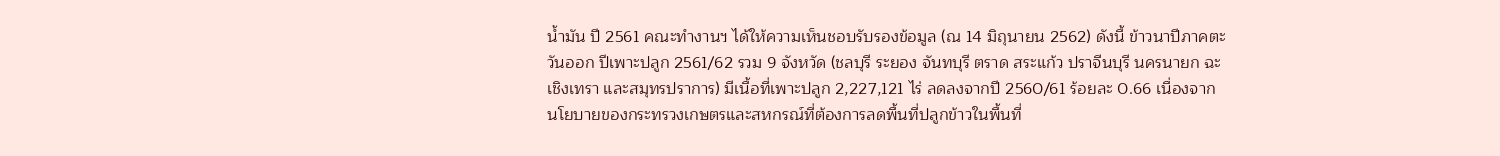น้ำมัน ปี 2561 คณะทำงานฯ ได้ให้ความเห็นชอบรับรองข้อมูล (ณ 14 มิถุนายน 2562) ดังนี้ ข้าวนาปีภาคตะวันออก ปีเพาะปลูก 2561/62 รวม 9 จังหวัด (ชลบุรี ระยอง จันทบุรี ตราด สระแก้ว ปราจีนบุรี นครนายก ฉะเชิงเทรา และสมุทรปราการ) มีเนื้อที่เพาะปลูก 2,227,121 ไร่ ลดลงจากปี 2560/61 ร้อยละ 0.66 เนื่องจากนโยบายของกระทรวงเกษตรและสหกรณ์ที่ต้องการลดพื้นที่ปลูกข้าวในพื้นที่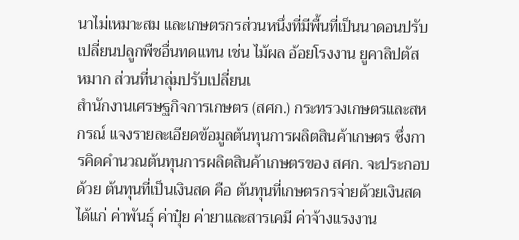นาไม่เหมาะสม และเกษตรกรส่วนหนึ่งที่มีพื้นที่เป็นนาดอนปรับเปลี่ยนปลูกพืชอื่นทดแทน เช่น ไม้ผล อ้อยโรงงาน ยูคาลิปตัส หมาก ส่วนที่นาลุ่มปรับเปลี่ยนเ
สำนักงานเศรษฐกิจการเกษตร (สศก.) กระทรวงเกษตรและสหกรณ์ แจงรายละเอียดข้อมูลต้นทุนการผลิตสินค้าเกษตร ซึ่งการคิดคำนวณต้นทุนการผลิตสินค้าเกษตรของ สศก. จะประกอบด้วย ต้นทุนที่เป็นเงินสด คือ ต้นทุนที่เกษตรกรจ่ายด้วยเงินสด ได้แก่ ค่าพันธุ์ ค่าปุ๋ย ค่ายาและสารเคมี ค่าจ้างแรงงาน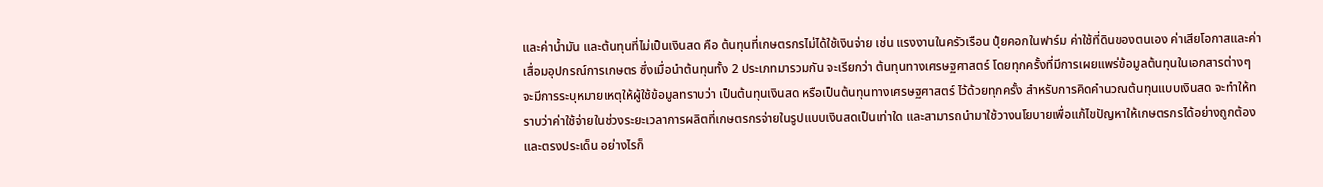และค่าน้ำมัน และต้นทุนที่ไม่เป็นเงินสด คือ ต้นทุนที่เกษตรกรไม่ได้ใช้เงินจ่าย เช่น แรงงานในครัวเรือน ปุ๋ยคอกในฟาร์ม ค่าใช้ที่ดินของตนเอง ค่าเสียโอกาสและค่าเสื่อมอุปกรณ์การเกษตร ซึ่งเมื่อนำต้นทุนทั้ง 2 ประเภทมารวมกัน จะเรียกว่า ต้นทุนทางเศรษฐศาสตร์ โดยทุกครั้งที่มีการเผยแพร่ข้อมูลต้นทุนในเอกสารต่างๆ จะมีการระบุหมายเหตุให้ผู้ใช้ข้อมูลทราบว่า เป็นต้นทุนเงินสด หรือเป็นต้นทุนทางเศรษฐศาสตร์ ไว้ด้วยทุกครั้ง สำหรับการคิดคำนวณต้นทุนแบบเงินสด จะทำให้ทราบว่าค่าใช้จ่ายในช่วงระยะเวลาการผลิตที่เกษตรกรจ่ายในรูปแบบเงินสดเป็นเท่าใด และสามารถนำมาใช้วางนโยบายเพื่อแก้ไขปัญหาให้เกษตรกรได้อย่างถูกต้องและตรงประเด็น อย่างไรก็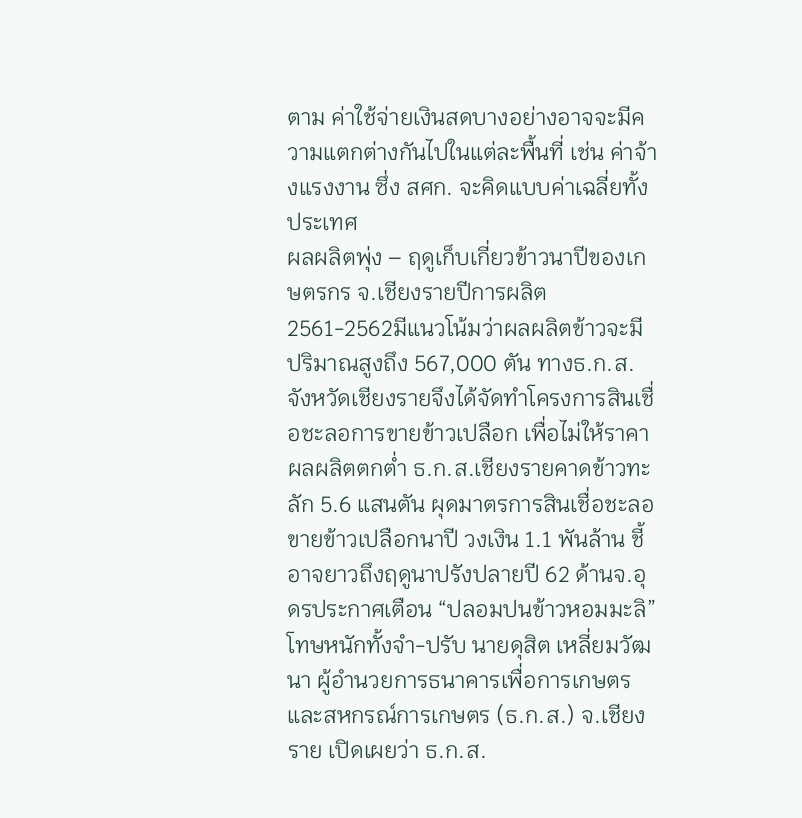ตาม ค่าใช้จ่ายเงินสดบางอย่างอาจจะมีความแตกต่างกันไปในแต่ละพื้นที่ เช่น ค่าจ้างแรงงาน ซึ่ง สศก. จะคิดแบบค่าเฉลี่ยทั้งประเทศ
ผลผลิตพุ่ง – ฤดูเก็บเกี่ยวข้าวนาปีของเกษตรกร จ.เชียงรายปีการผลิต 2561-2562มีแนวโน้มว่าผลผลิตข้าวจะมีปริมาณสูงถึง 567,000 ตัน ทางธ.ก.ส.จังหวัดเชียงรายจึงได้จัดทำโครงการสินเชื่อชะลอการขายข้าวเปลือก เพื่อไม่ให้ราคาผลผลิตตกต่ำ ธ.ก.ส.เชียงรายคาดข้าวทะลัก 5.6 แสนตัน ผุดมาตรการสินเชื่อชะลอขายข้าวเปลือกนาปี วงเงิน 1.1 พันล้าน ชี้อาจยาวถึงฤดูนาปรังปลายปี 62 ด้านจ.อุดรประกาศเตือน “ปลอมปนข้าวหอมมะลิ” โทษหนักทั้งจำ-ปรับ นายดุสิต เหลี่ยมวัฒนา ผู้อำนวยการธนาคารเพื่อการเกษตรและสหกรณ์การเกษตร (ธ.ก.ส.) จ.เชียงราย เปิดเผยว่า ธ.ก.ส.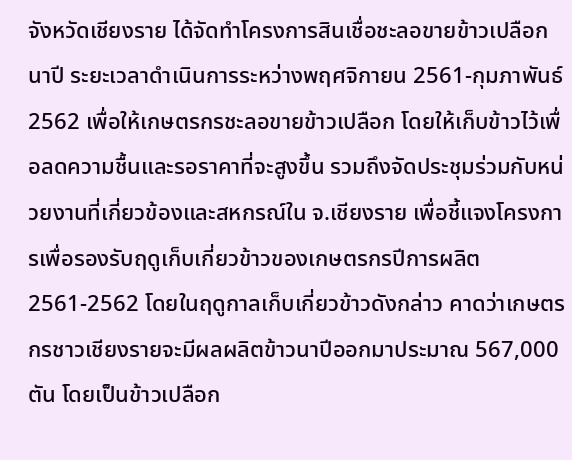จังหวัดเชียงราย ได้จัดทำโครงการสินเชื่อชะลอขายข้าวเปลือกนาปี ระยะเวลาดำเนินการระหว่างพฤศจิกายน 2561-กุมภาพันธ์ 2562 เพื่อให้เกษตรกรชะลอขายข้าวเปลือก โดยให้เก็บข้าวไว้เพื่อลดความชื้นและรอราคาที่จะสูงขึ้น รวมถึงจัดประชุมร่วมกับหน่วยงานที่เกี่ยวข้องและสหกรณ์ใน จ.เชียงราย เพื่อชี้แจงโครงการเพื่อรองรับฤดูเก็บเกี่ยวข้าวของเกษตรกรปีการผลิต 2561-2562 โดยในฤดูกาลเก็บเกี่ยวข้าวดังกล่าว คาดว่าเกษตรกรชาวเชียงรายจะมีผลผลิตข้าวนาปีออกมาประมาณ 567,000 ตัน โดยเป็นข้าวเปลือก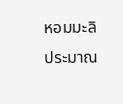หอมมะลิประมาณ